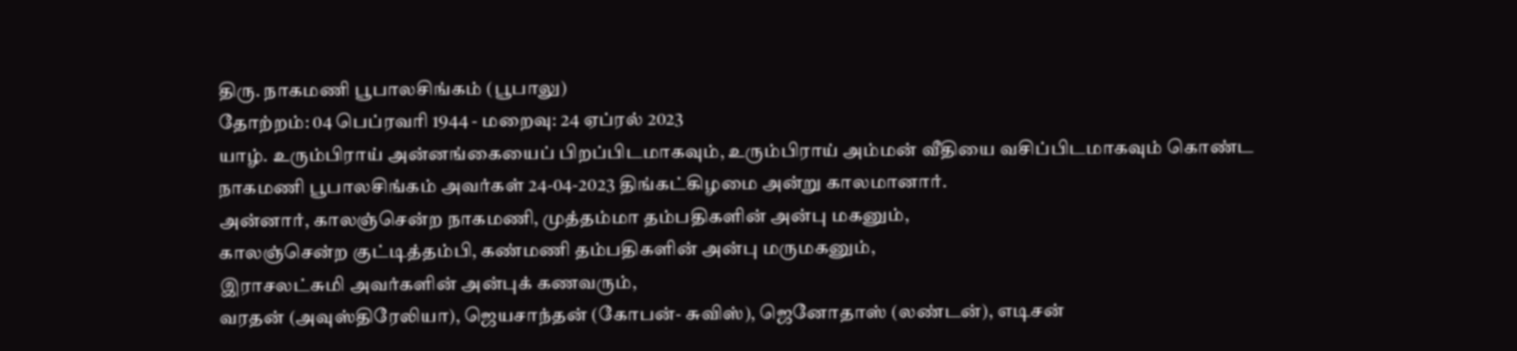திரு. நாகமணி பூபாலசிங்கம் (பூபாலு)
தோற்றம்: 04 பெப்ரவரி 1944 - மறைவு: 24 ஏப்ரல் 2023
யாழ். உரும்பிராய் அன்னங்கையைப் பிறப்பிடமாகவும், உரும்பிராய் அம்மன் வீதியை வசிப்பிடமாகவும் கொண்ட நாகமணி பூபாலசிங்கம் அவர்கள் 24-04-2023 திங்கட்கிழமை அன்று காலமானார்.
அன்னார், காலஞ்சென்ற நாகமணி, முத்தம்மா தம்பதிகளின் அன்பு மகனும்,
காலஞ்சென்ற குட்டித்தம்பி, கண்மணி தம்பதிகளின் அன்பு மருமகனும்,
இராசலட்சுமி அவர்களின் அன்புக் கணவரும்,
வரதன் (அவுஸ்திரேலியா), ஜெயசாந்தன் (கோபன்- சுவிஸ்), ஜெனோதாஸ் (லண்டன்), எடிசன்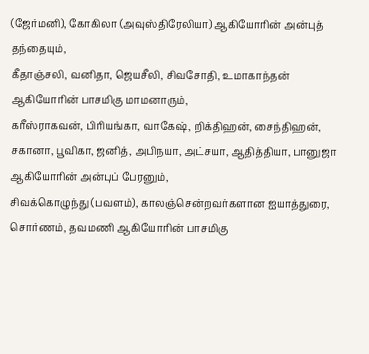(ஜேர்மனி), கோகிலா (அவுஸ்திரேலியா) ஆகியோரின் அன்புத் தந்தையும்,
கீதாஞ்சலி, வனிதா, ஜெயசீலி, சிவசோதி, உமாகாந்தன் ஆகியோரின் பாசமிகு மாமனாரும்,
கரீஸ்ராகவன், பிரியங்கா, வாகேஷ், றிக்திஹன், சைந்திஹன், சகானா, பூவிகா, ஜனித், அபிநயா, அட்சயா, ஆதித்தியா, பானுஜா ஆகியோரின் அன்புப் பேரனும்,
சிவக்கொழுந்து (பவளம்), காலஞ்சென்றவர்களான ஐயாத்துரை, சொர்ணம், தவமணி ஆகியோரின் பாசமிகு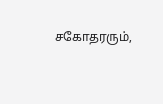சகோதரரும்,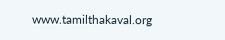www.tamilthakaval.org